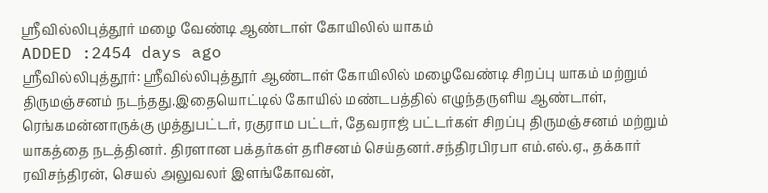ஸ்ரீவில்லிபுத்தூர் மழை வேண்டி ஆண்டாள் கோயிலில் யாகம்
ADDED :2454 days ago
ஸ்ரீவில்லிபுத்தூர்: ஸ்ரீவில்லிபுத்தூர் ஆண்டாள் கோயிலில் மழைவேண்டி சிறப்பு யாகம் மற்றும் திருமஞ்சனம் நடந்தது.இதையொட்டில் கோயில் மண்டபத்தில் எழுந்தருளிய ஆண்டாள், ரெங்கமன்னாருக்கு முத்துபட்டர், ரகுராம பட்டர், தேவராஜ் பட்டர்கள் சிறப்பு திருமஞ்சனம் மற்றும் யாகத்தை நடத்தினர். திரளான பக்தர்கள் தரிசனம் செய்தனர்.சந்திரபிரபா எம்.எல்.ஏ., தக்கார் ரவிசந்திரன், செயல் அலுவலர் இளங்கோவன்,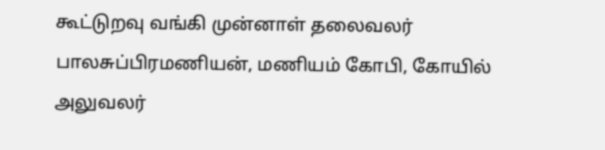கூட்டுறவு வங்கி முன்னாள் தலைவலர்
பாலசுப்பிரமணியன், மணியம் கோபி, கோயில் அலுவலர்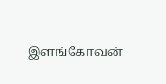இளங்கோவன்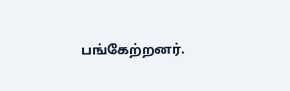பங்கேற்றனர்.